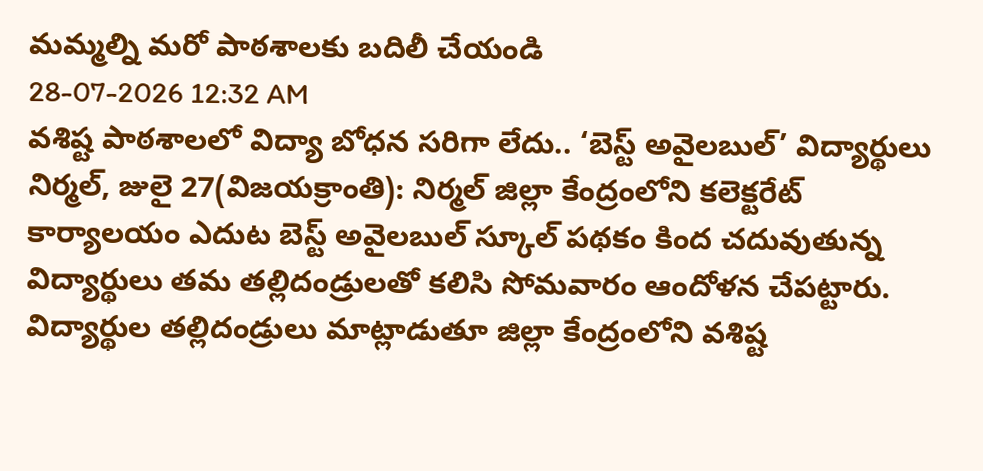మమ్మల్ని మరో పాఠశాలకు బదిలీ చేయండి
28-07-2026 12:32 AM
వశిష్ట పాఠశాలలో విద్యా బోధన సరిగా లేదు.. ‘బెస్ట్ అవైలబుల్’ విద్యార్థులు
నిర్మల్, జులై 27(విజయక్రాంతి): నిర్మల్ జిల్లా కేంద్రంలోని కలెక్టరేట్ కార్యాలయం ఎదుట బెస్ట్ అవైలబుల్ స్కూల్ పథకం కింద చదువుతున్న విద్యార్థులు తమ తల్లిదండ్రులతో కలిసి సోమవారం ఆందోళన చేపట్టారు. విద్యార్థుల తల్లిదండ్రులు మాట్లాడుతూ జిల్లా కేంద్రంలోని వశిష్ట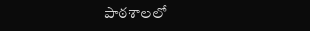పాఠశాలలో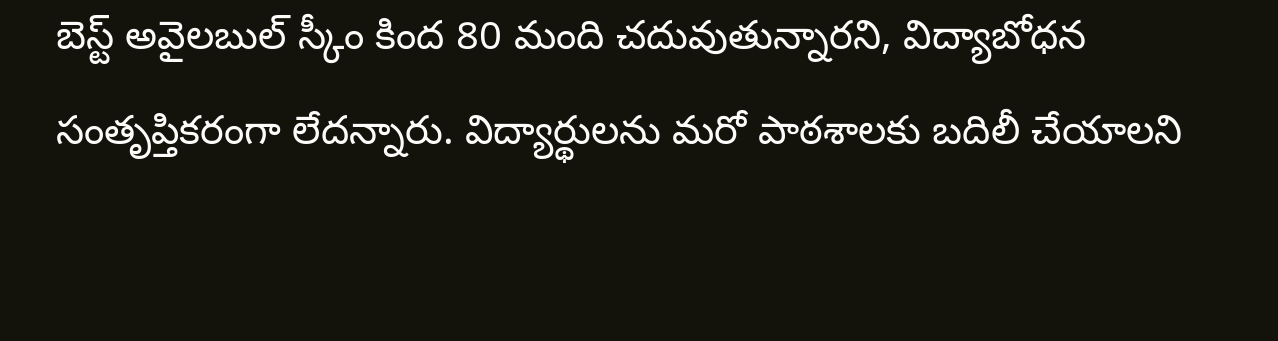బెస్ట్ అవైలబుల్ స్కీం కింద 80 మంది చదువుతున్నారని, విద్యాబోధన సంతృప్తికరంగా లేదన్నారు. విద్యార్థులను మరో పాఠశాలకు బదిలీ చేయాలని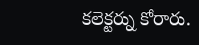కలెక్టర్ను కోరారు.